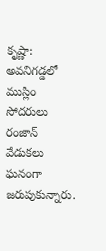కృష్ణా: అవనిగడ్డలో ముస్లిం సోదరులు రంజాన్ వేడుకలు ఘనంగా జరుపుకున్నారు.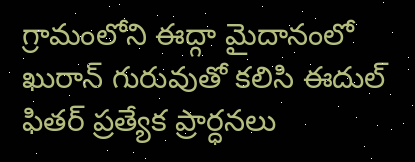గ్రామంలోని ఈద్గా మైదానంలో ఖురాన్ గురువుతో కలిసి ఈదుల్ ఫితర్ ప్రత్యేక ప్రార్ధనలు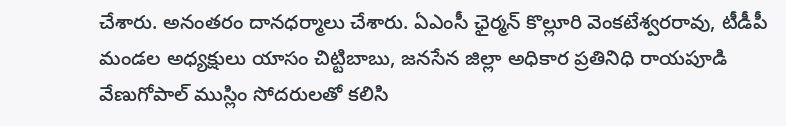చేశారు. అనంతరం దానధర్మాలు చేశారు. ఏఎంసీ ఛైర్మన్ కొల్లూరి వెంకటేశ్వరరావు, టీడీపీ మండల అధ్యక్షులు యాసం చిట్టిబాబు, జనసేన జిల్లా అధికార ప్రతినిధి రాయపూడి వేణుగోపాల్ ముస్లిం సోదరులతో కలిసి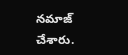నమాజ్ చేశారు.